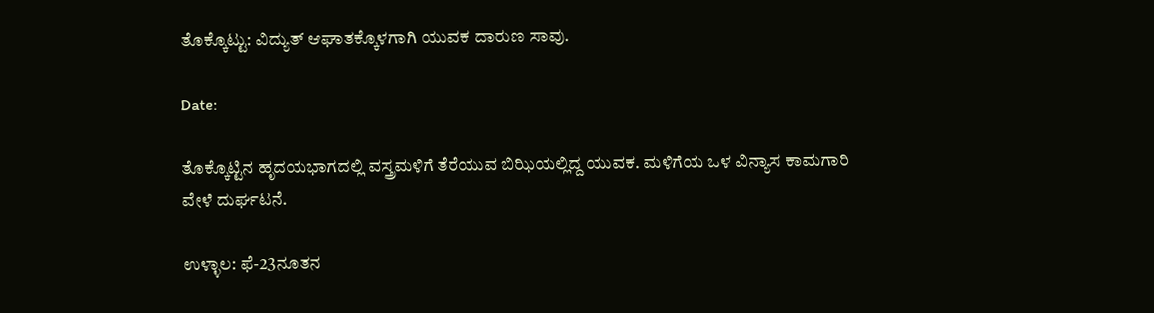ತೊಕ್ಕೊಟ್ಟು: ವಿದ್ಯುತ್ ಆಘಾತಕ್ಕೊಳಗಾಗಿ ಯುವಕ ದಾರುಣ ಸಾವು.

Date:

ತೊಕ್ಕೊಟ್ಟಿನ ಹೃದಯಭಾಗದಲ್ಲಿ ವಸ್ತ್ರಮಳಿಗೆ ತೆರೆಯುವ ಬಿಝಿಯಲ್ಲಿದ್ದ ಯುವಕ. ಮಳಿಗೆಯ ಒಳ ವಿನ್ಯಾಸ ಕಾಮಗಾರಿ ವೇಳೆ ದುರ್ಘಟನೆ.

ಉಳ್ಳಾಲ: ಫೆ-23ನೂತನ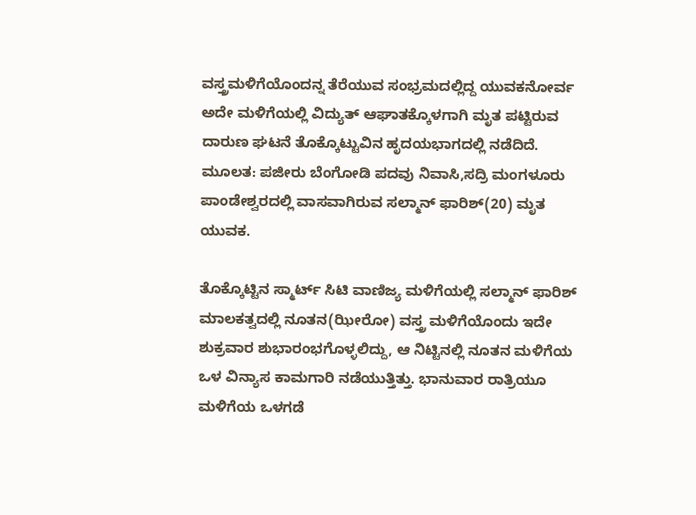ವಸ್ತ್ರಮಳಿಗೆಯೊಂದನ್ನ ತೆರೆಯುವ ಸಂಭ್ರಮದಲ್ಲಿದ್ದ ಯುವಕನೋರ್ವ ಅದೇ ಮಳಿಗೆಯಲ್ಲಿ ವಿದ್ಯುತ್ ಆಘಾತಕ್ಕೊಳಗಾಗಿ ಮೃತ ಪಟ್ಟಿರುವ ದಾರುಣ ಘಟನೆ ತೊಕ್ಕೊಟ್ಟುವಿನ ಹೃದಯಭಾಗದಲ್ಲಿ ನಡೆದಿದೆ. ಮೂಲತ: ಪಜೀರು ಬೆಂಗೋಡಿ ಪದವು ನಿವಾಸಿ,ಸದ್ರಿ ಮಂಗಳೂರು ಪಾಂಡೇಶ್ವರದಲ್ಲಿ ವಾಸವಾಗಿರುವ ಸಲ್ಮಾನ್ ಫಾರಿಶ್(20) ಮೃತ ಯುವಕ.

ತೊಕ್ಕೊಟ್ಟಿನ ಸ್ಮಾರ್ಟ್ ಸಿಟಿ ವಾಣಿಜ್ಯ ಮಳಿಗೆಯಲ್ಲಿ ಸಲ್ಮಾನ್ ಫಾರಿಶ್ ಮಾಲಕತ್ವದಲ್ಲಿ ನೂತನ(ಝೀರೋ) ವಸ್ತ್ರ ಮಳಿಗೆಯೊಂದು ಇದೇ ಶುಕ್ರವಾರ ಶುಭಾರಂಭಗೊಳ್ಳಲಿದ್ದು, ಆ ನಿಟ್ಟಿನಲ್ಲಿ ನೂತನ ಮಳಿಗೆಯ ಒಳ ವಿನ್ಯಾಸ ಕಾಮಗಾರಿ ನಡೆಯುತ್ತಿತ್ತು. ಭಾನುವಾರ ರಾತ್ರಿಯೂ ಮಳಿಗೆಯ ಒಳಗಡೆ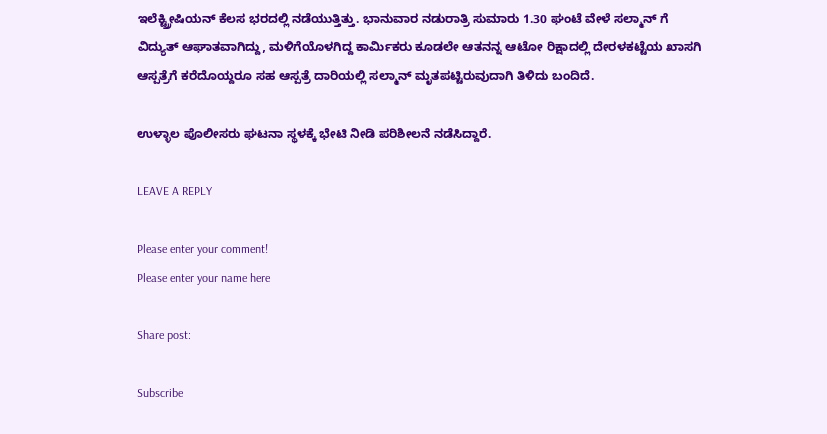ಇಲೆಕ್ಟ್ರ್ರೀಷಿಯನ್ ಕೆಲಸ ಭರದಲ್ಲಿ ನಡೆಯುತ್ತಿತ್ತು. ಭಾನುವಾರ ನಡುರಾತ್ರಿ ಸುಮಾರು 1.30 ಘಂಟೆ ವೇಳೆ ಸಲ್ಮಾನ್ ಗೆ ವಿದ್ಯುತ್ ಆಘಾತವಾಗಿದ್ದು, ಮಳಿಗೆಯೊಳಗಿದ್ದ ಕಾರ್ಮಿಕರು ಕೂಡಲೇ ಆತನನ್ನ ಆಟೋ ರಿಕ್ಷಾದಲ್ಲಿ ದೇರಳಕಟ್ಟೆಯ ಖಾಸಗಿ ಆಸ್ಪತ್ರೆಗೆ ಕರೆದೊಯ್ದರೂ ಸಹ ಆಸ್ಪತ್ರೆ ದಾರಿಯಲ್ಲಿ ಸಲ್ಮಾನ್ ಮೃತಪಟ್ಟಿರುವುದಾಗಿ ತಿಳಿದು ಬಂದಿದೆ.

ಉಳ್ಳಾಲ ಪೊಲೀಸರು ಘಟನಾ ಸ್ಥಳಕ್ಕೆ ಭೇಟಿ ನೀಡಿ ಪರಿಶೀಲನೆ ನಡೆಸಿದ್ದಾರೆ.

LEAVE A REPLY

Please enter your comment!
Please enter your name here

Share post:

Subscribe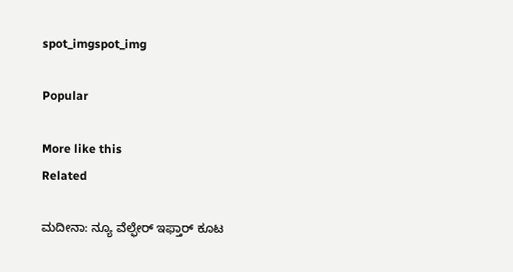spot_imgspot_img

Popular

More like this
Related

ಮದೀನಾ: ನ್ಯೂ ವೆಲ್ಫೇರ್ ಇಫ್ತಾರ್ ಕೂಟ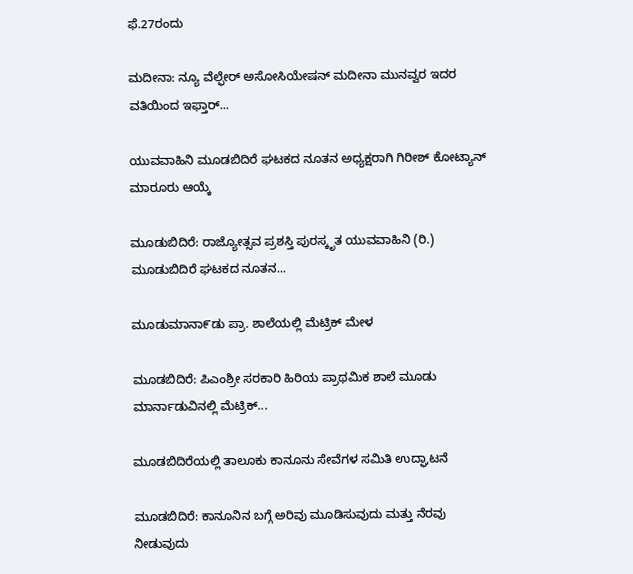ಫೆ.27ರಂದು

ಮದೀನಾ: ನ್ಯೂ ವೆಲ್ಫೇರ್ ಅಸೋಸಿಯೇಷನ್ ಮದೀನಾ ಮುನವ್ವರ ಇದರ ವತಿಯಿಂದ ಇಫ್ತಾರ್...

ಯುವವಾಹಿನಿ ಮೂಡಬಿದಿರೆ ಘಟಕದ ನೂತನ ಅಧ್ಯಕ್ಷರಾಗಿ ಗಿರೀಶ್ ಕೋಟ್ಯಾನ್ ಮಾರೂರು ಆಯ್ಕೆ

ಮೂಡುಬಿದಿರೆ: ರಾಜ್ಯೋತ್ಸವ ಪ್ರಶಸ್ತಿ ಪುರಸ್ಕೃತ ಯುವವಾಹಿನಿ (ರಿ.) ಮೂಡುಬಿದಿರೆ ಘಟಕದ ನೂತನ...

ಮೂಡುಮಾನಾ೯ಡು ಪ್ರಾ. ಶಾಲೆಯಲ್ಲಿ ಮೆಟ್ರಿಕ್ ಮೇಳ

ಮೂಡಬಿದಿರೆ: ಪಿಎಂಶ್ರೀ ಸರಕಾರಿ ಹಿರಿಯ ಪ್ರಾಥಮಿಕ ಶಾಲೆ ಮೂಡು ಮಾರ್ನಾಡುವಿನಲ್ಲಿ ಮೆಟ್ರಿಕ್...

ಮೂಡಬಿದಿರೆಯಲ್ಲಿ ತಾಲೂಕು ಕಾನೂನು ಸೇವೆಗಳ ಸಮಿತಿ ಉದ್ಘಾಟನೆ

ಮೂಡಬಿದಿರೆ: ಕಾನೂನಿನ ಬಗ್ಗೆ ಅರಿವು ಮೂಡಿಸುವುದು ಮತ್ತು ನೆರವು ನೀಡುವುದು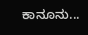ಕಾನೂನು...